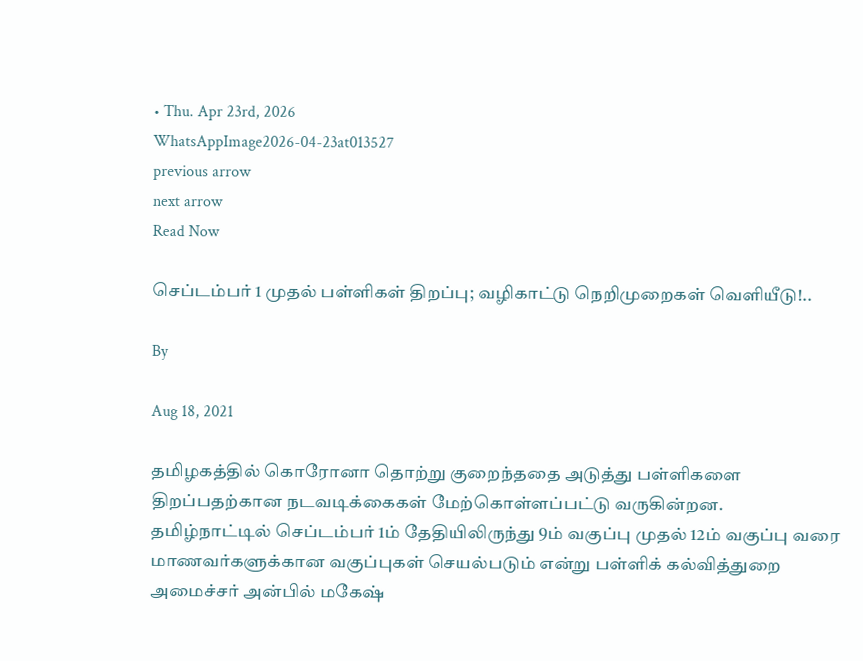• Thu. Apr 23rd, 2026
WhatsAppImage2026-04-23at013527
previous arrow
next arrow
Read Now

செப்டம்பர் 1 முதல் பள்ளிகள் திறப்பு; வழிகாட்டு நெறிமுறைகள் வெளியீடு!..

By

Aug 18, 2021

தமிழகத்தில் கொரோனா தொற்று குறைந்ததை அடுத்து பள்ளிகளை திறப்பதற்கான நடவடிக்கைகள் மேற்கொள்ளப்பட்டு வருகின்றன. தமிழ்நாட்டில் செப்டம்பர் 1ம் தேதியிலிருந்து 9ம் வகுப்பு முதல் 12ம் வகுப்பு வரை மாணவர்களுக்கான வகுப்புகள் செயல்படும் என்று பள்ளிக் கல்வித்துறை அமைச்சர் அன்பில் மகேஷ்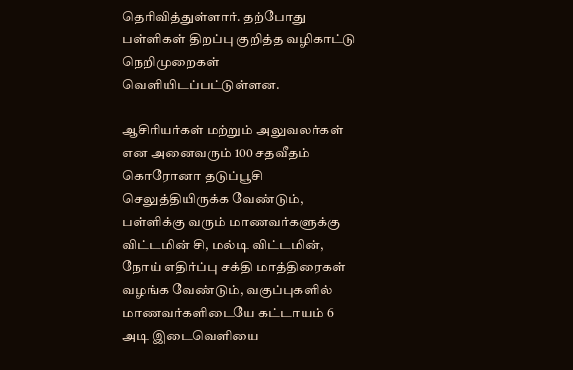தெரிவித்துள்ளார். தற்போது பள்ளிகள் திறப்பு குறித்த வழிகாட்டு நெறிமுறைகள் வெளியிடப்பட்டுள்ளன.

ஆசிரியர்கள் மற்றும் அலுவலர்கள் என அனைவரும் 100 சதவீதம் கொரோனா தடுப்பூசி செலுத்தியிருக்க வேண்டும், பள்ளிக்கு வரும் மாணவர்களுக்கு விட்டமின் சி, மல்டி விட்டமின், நோய் எதிர்ப்பு சக்தி மாத்திரைகள் வழங்க வேண்டும், வகுப்புகளில் மாணவர்களிடையே கட்டாயம் 6 அடி இடைவெளியை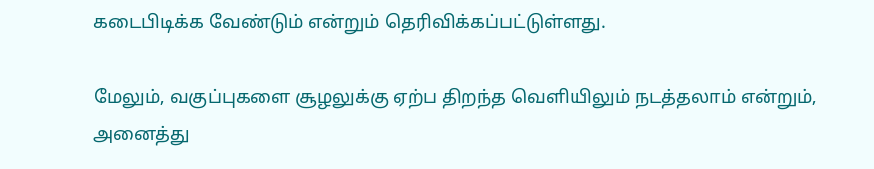கடைபிடிக்க வேண்டும் என்றும் தெரிவிக்கப்பட்டுள்ளது.

மேலும், வகுப்புகளை சூழலுக்கு ஏற்ப திறந்த வெளியிலும் நடத்தலாம் என்றும், அனைத்து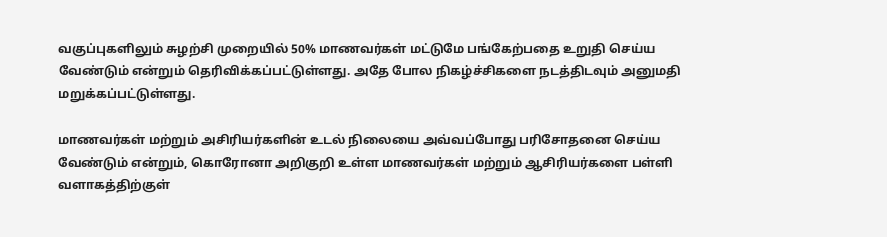வகுப்புகளிலும் சுழற்சி முறையில் 50% மாணவர்கள் மட்டுமே பங்கேற்பதை உறுதி செய்ய வேண்டும் என்றும் தெரிவிக்கப்பட்டுள்ளது. அதே போல நிகழ்ச்சிகளை நடத்திடவும் அனுமதி மறுக்கப்பட்டுள்ளது.

மாணவர்கள் மற்றும் அசிரியர்களின் உடல் நிலையை அவ்வப்போது பரிசோதனை செய்ய வேண்டும் என்றும், கொரோனா அறிகுறி உள்ள மாணவர்கள் மற்றும் ஆசிரியர்களை பள்ளி வளாகத்திற்குள்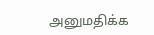அனுமதிக்க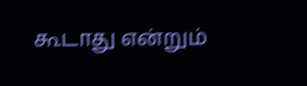கூடாது என்றும்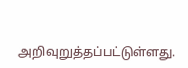அறிவுறுத்தப்பட்டுள்ளது.